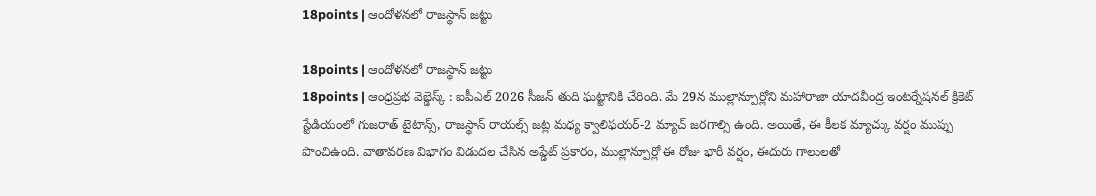18points | ఆందోళనలో రాజస్థాన్ జట్టు

18points | ఆందోళనలో రాజస్థాన్ జట్టు
18points | ఆంధ్రప్రభ వెబ్డెస్క్ : ఐపీఎల్ 2026 సీజన్ తుది ఘట్టానికి చేరింది. మే 29న ముల్లాన్పూర్లోని మహారాజా యాదవీంద్ర ఇంటర్నేషనల్ క్రికెట్ స్టేడియంలో గుజరాత్ టైటాన్స్, రాజస్థాన్ రాయల్స్ జట్ల మధ్య క్వాలిఫయర్-2 మ్యాచ్ జరగాల్సి ఉంది. అయితే, ఈ కీలక మ్యాచ్కు వర్షం ముప్పు పొంచిఉంది. వాతావరణ విభాగం విడుదల చేసిన అప్డేట్ ప్రకారం, ముల్లాన్పూర్లో ఈ రోజు భారీ వర్షం, ఈదురు గాలులతో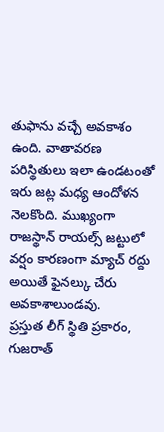తుఫాను వచ్చే అవకాశం ఉంది. వాతావరణ పరిస్థితులు ఇలా ఉండటంతో ఇరు జట్ల మధ్య ఆందోళన నెలకొంది. ముఖ్యంగా రాజస్థాన్ రాయల్స్ జట్టులో వర్షం కారణంగా మ్యాచ్ రద్దు అయితే ఫైనల్కు చేరు అవకాశాలుండవు.
ప్రస్తుత లీగ్ స్థితి ప్రకారం, గుజరాత్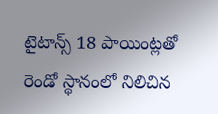టైటాన్స్ 18 పాయింట్లతో రెండో స్థానంలో నిలిచిన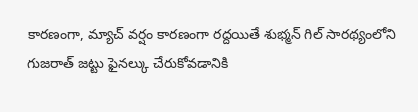కారణంగా, మ్యాచ్ వర్షం కారణంగా రద్దయితే శుభ్మన్ గిల్ సారథ్యంలోని గుజరాత్ జట్టు ఫైనల్కు చేరుకోవడానికి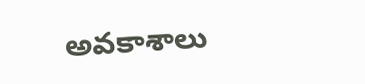అవకాశాలు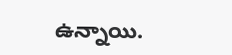ఉన్నాయి.